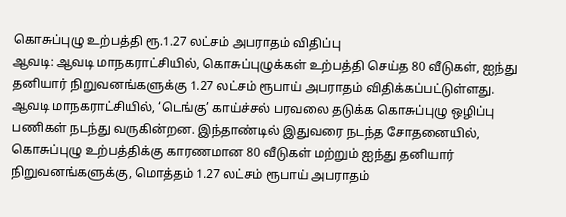கொசுப்புழு உற்பத்தி ரூ.1.27 லட்சம் அபராதம் விதிப்பு
ஆவடி: ஆவடி மாநகராட்சியில், கொசுப்புழுக்கள் உற்பத்தி செய்த 80 வீடுகள், ஐந்து தனியார் நிறுவனங்களுக்கு 1.27 லட்சம் ரூபாய் அபராதம் விதிக்கப்பட்டுள்ளது.
ஆவடி மாநகராட்சியில், ‘டெங்கு’ காய்ச்சல் பரவலை தடுக்க கொசுப்புழு ஒழிப்பு பணிகள் நடந்து வருகின்றன. இந்தாண்டில் இதுவரை நடந்த சோதனையில், கொசுப்புழு உற்பத்திக்கு காரணமான 80 வீடுகள் மற்றும் ஐந்து தனியார் நிறுவனங்களுக்கு, மொத்தம் 1.27 லட்சம் ரூபாய் அபராதம்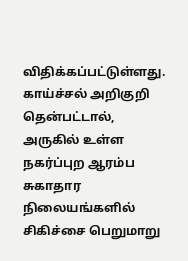விதிக்கப்பட்டுள்ளது.
காய்ச்சல் அறிகுறி தென்பட்டால், அருகில் உள்ள நகர்ப்புற ஆரம்ப சுகாதார நிலையங்களில் சிகிச்சை பெறுமாறு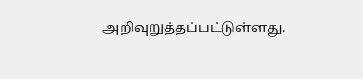அறிவுறுத்தப்பட்டுள்ளது.